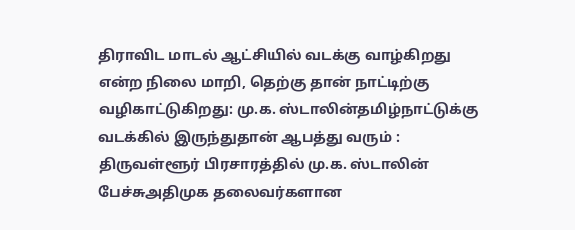திராவிட மாடல் ஆட்சியில் வடக்கு வாழ்கிறது என்ற நிலை மாறி, தெற்கு தான் நாட்டிற்கு வழிகாட்டுகிறது: மு.க. ஸ்டாலின்தமிழ்நாட்டுக்கு வடக்கில் இருந்துதான் ஆபத்து வரும் : திருவள்ளூர் பிரசாரத்தில் மு.க. ஸ்டாலின் பேச்சுஅதிமுக தலைவர்களான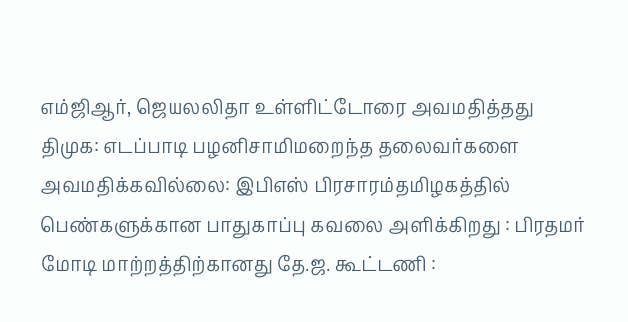எம்ஜிஆர், ஜெயலலிதா உள்ளிட்டோரை அவமதித்தது திமுக: எடப்பாடி பழனிசாமிமறைந்த தலைவர்களை அவமதிக்கவில்லை: இபிஎஸ் பிரசாரம்தமிழகத்தில் பெண்களுக்கான பாதுகாப்பு கவலை அளிக்கிறது : பிரதமர் மோடி மாற்றத்திற்கானது தே.ஜ. கூட்டணி :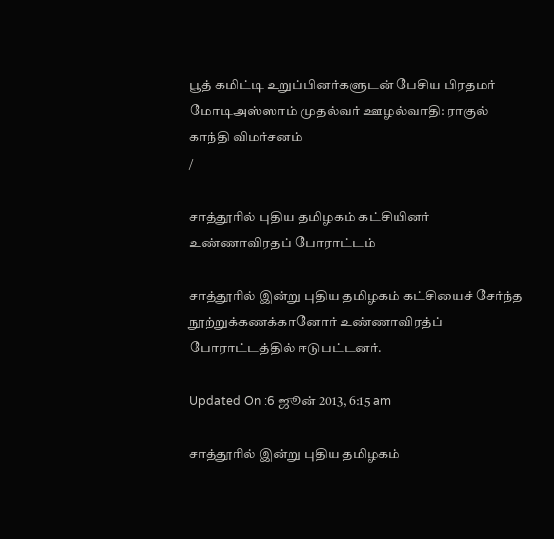பூத் கமிட்டி உறுப்பினர்களுடன் பேசிய பிரதமர் மோடிஅஸ்ஸாம் முதல்வர் ஊழல்வாதி: ராகுல் காந்தி விமர்சனம்
/

சாத்தூரில் புதிய தமிழகம் கட்சியினர் உண்ணாவிரதப் போராட்டம்

சாத்தூரில் இன்று புதிய தமிழகம் கட்சியைச் சேர்ந்த நூற்றுக்கணக்கானோர் உண்ணாவிரத்ப் போராட்டத்தில் ஈடுபட்டனர்.

Updated On :6 ஜூன் 2013, 6:15 am

சாத்தூரில் இன்று புதிய தமிழகம்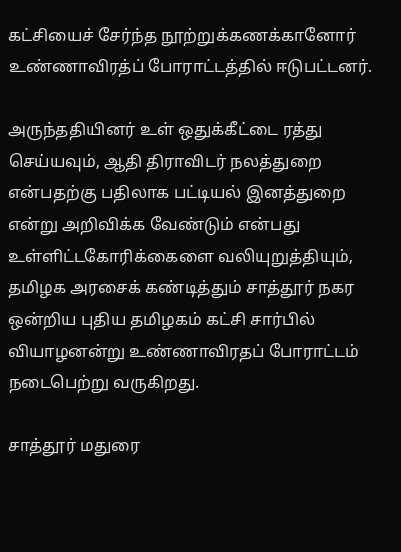கட்சியைச் சேர்ந்த நூற்றுக்கணக்கானோர் உண்ணாவிரத்ப் போராட்டத்தில் ஈடுபட்டனர்.

அருந்ததியினர் உள் ஒதுக்கீட்டை ரத்து செய்யவும், ஆதி திராவிடர் நலத்துறை என்பதற்கு பதிலாக பட்டியல் இனத்துறை என்று அறிவிக்க வேண்டும் என்பது உள்ளிட்டகோரிக்கைளை வலியுறுத்தியும், தமிழக அரசைக் கண்டித்தும் சாத்தூர் நகர ஒன்றிய புதிய தமிழகம் கட்சி சார்பில் வியாழனன்று உண்ணாவிரதப் போராட்டம் நடைபெற்று வருகிறது.

சாத்தூர் மதுரை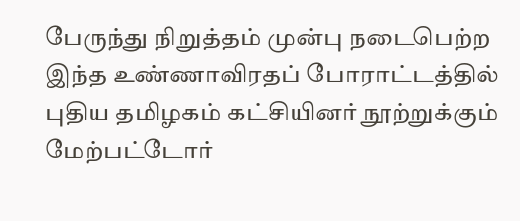பேருந்து நிறுத்தம் முன்பு நடைபெற்ற இந்த உண்ணாவிரதப் போராட்டத்தில் புதிய தமிழகம் கட்சியினர் நூற்றுக்கும் மேற்பட்டோர்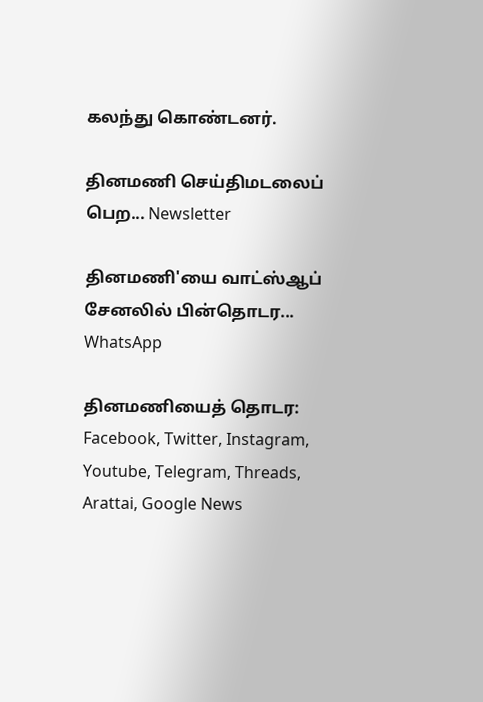கலந்து கொண்டனர்.

தினமணி செய்திமடலைப் பெற... Newsletter

தினமணி'யை வாட்ஸ்ஆப் சேனலில் பின்தொடர... WhatsApp

தினமணியைத் தொடர: Facebook, Twitter, Instagram, Youtube, Telegram, Threads, Arattai, Google News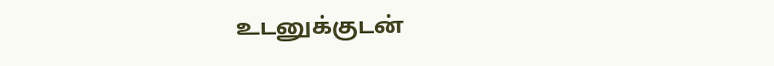உடனுக்குடன்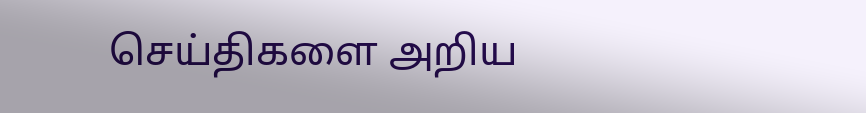செய்திகளை அறிய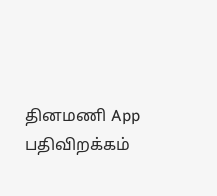தினமணி App பதிவிறக்கம்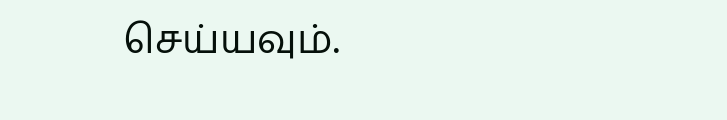செய்யவும்.